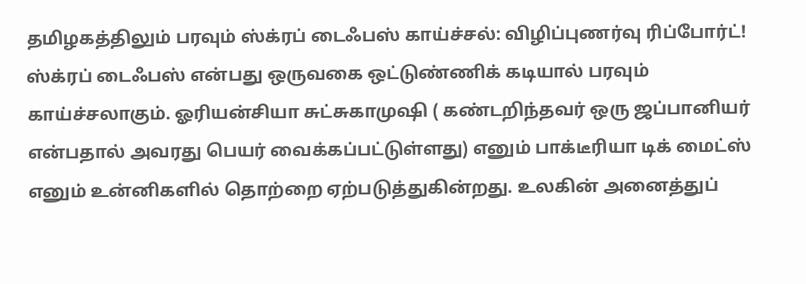தமிழகத்திலும் பரவும் ஸ்க்ரப் டைஃபஸ் காய்ச்சல்: விழிப்புணர்வு ரிப்போர்ட்!
ஸ்க்ரப் டைஃபஸ் என்பது ஒருவகை ஒட்டுண்ணிக் கடியால் பரவும் காய்ச்சலாகும். ஓரியன்சியா சுட்சுகாமுஷி ( கண்டறிந்தவர் ஒரு ஜப்பானியர் என்பதால் அவரது பெயர் வைக்கப்பட்டுள்ளது) எனும் பாக்டீரியா டிக் மைட்ஸ் எனும் உன்னிகளில் தொற்றை ஏற்படுத்துகின்றது. உலகின் அனைத்துப்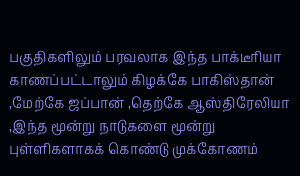பகுதிகளிலும் பரவலாக இந்த பாக்டீரியா காணப்பட்டாலும் கிழக்கே பாகிஸ்தான் ,மேற்கே ஜப்பான் ,தெற்கே ஆஸ்திரேலியா ,இந்த மூன்று நாடுகளை மூன்று புள்ளிகளாகக் கொண்டு முக்கோணம்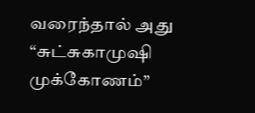வரைந்தால் அது “சுட்சுகாமுஷி முக்கோணம்”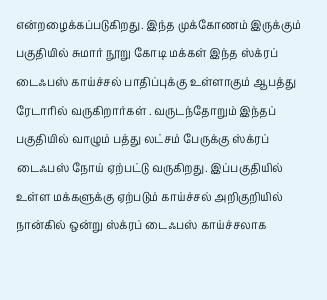என்றழைக்கப்படுகிறது. இந்த முக்கோணம் இருக்கும் பகுதியில் சுமார் நூறு கோடி மக்கள் இந்த ஸ்க்ரப் டைஃபஸ் காய்ச்சல் பாதிப்புக்கு உள்ளாகும் ஆபத்து ரேடாரில் வருகிறார்கள் . வருடந்தோறும் இந்தப் பகுதியில் வாழும் பத்து லட்சம் பேருக்கு ஸ்க்ரப் டைஃபஸ் நோய் ஏற்பட்டு வருகிறது. இப்பகுதியில் உள்ள மக்களுக்கு ஏற்படும் காய்ச்சல் அறிகுறியில் நான்கில் ஒன்று ஸ்க்ரப் டைஃபஸ் காய்ச்சலாக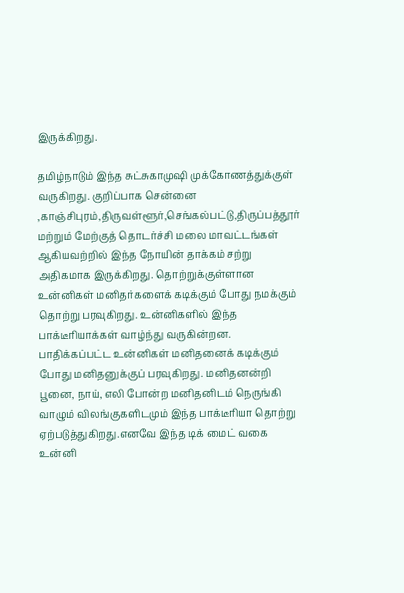இருக்கிறது.

தமிழ்நாடும் இந்த சுட்சுகாமுஷி முக்கோணத்துக்குள் வருகிறது. குறிப்பாக சென்னை ,காஞ்சிபுரம்,திருவள்ளூர்,செங்கல்பட்டு,திருப்பத்தூர் மற்றும் மேற்குத் தொடர்ச்சி மலை மாவட்டங்கள் ஆகியவற்றில் இந்த நோயின் தாக்கம் சற்று அதிகமாக இருக்கிறது. தொற்றுக்குள்ளான உன்னிகள் மனிதர்களைக் கடிக்கும் போது நமக்கும் தொற்று பரவுகிறது. உன்னிகளில் இந்த பாக்டீரியாக்கள் வாழ்ந்து வருகின்றன. பாதிக்கப்பட்ட உன்னிகள் மனிதனைக் கடிக்கும் போது மனிதனுக்குப் பரவுகிறது. மனிதனன்றி பூனை, நாய், எலி போன்ற மனிதனிடம் நெருங்கி வாழும் விலங்குகளிடமும் இந்த பாக்டீரியா தொற்று ஏற்படுத்துகிறது.எனவே இந்த டிக் மைட் வகை உன்னி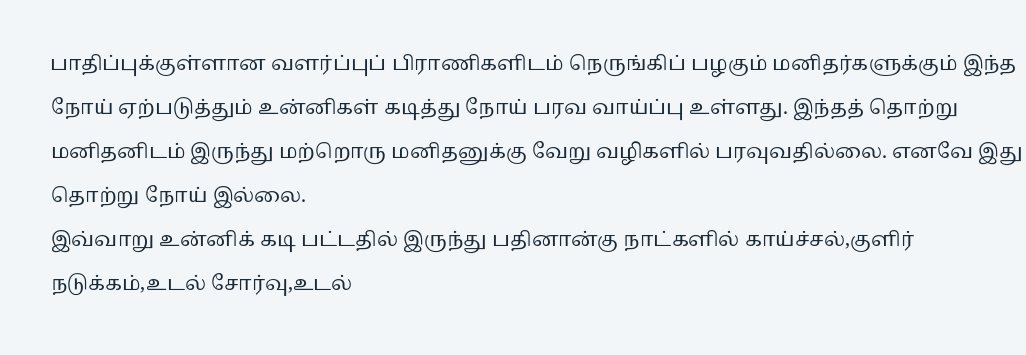பாதிப்புக்குள்ளான வளர்ப்புப் பிராணிகளிடம் நெருங்கிப் பழகும் மனிதர்களுக்கும் இந்த நோய் ஏற்படுத்தும் உன்னிகள் கடித்து நோய் பரவ வாய்ப்பு உள்ளது. இந்தத் தொற்று மனிதனிடம் இருந்து மற்றொரு மனிதனுக்கு வேறு வழிகளில் பரவுவதில்லை. எனவே இது தொற்று நோய் இல்லை.
இவ்வாறு உன்னிக் கடி பட்டதில் இருந்து பதினான்கு நாட்களில் காய்ச்சல்,குளிர் நடுக்கம்,உடல் சோர்வு,உடல்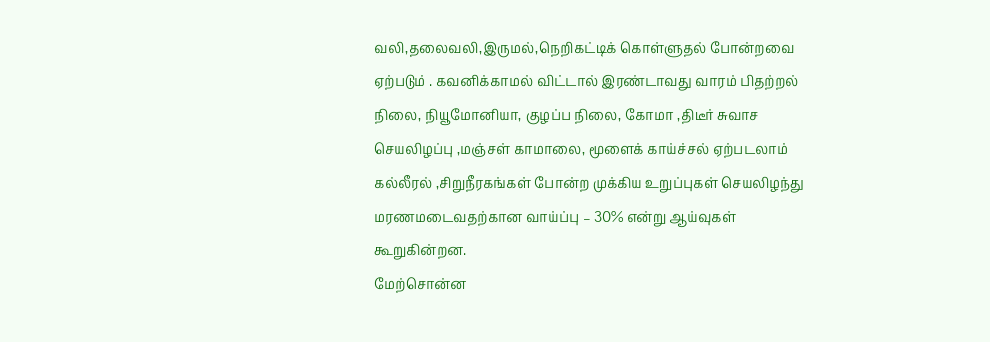வலி,தலைவலி,இருமல்,நெறிகட்டிக் கொள்ளுதல் போன்றவை ஏற்படும் . கவனிக்காமல் விட்டால் இரண்டாவது வாரம் பிதற்றல் நிலை, நியூமோனியா, குழப்ப நிலை, கோமா ,திடீர் சுவாச செயலிழப்பு ,மஞ்சள் காமாலை, மூளைக் காய்ச்சல் ஏற்படலாம் கல்லீரல் ,சிறுநீரகங்கள் போன்ற முக்கிய உறுப்புகள் செயலிழந்து மரணமடைவதற்கான வாய்ப்பு – 30% என்று ஆய்வுகள் கூறுகின்றன.
மேற்சொன்ன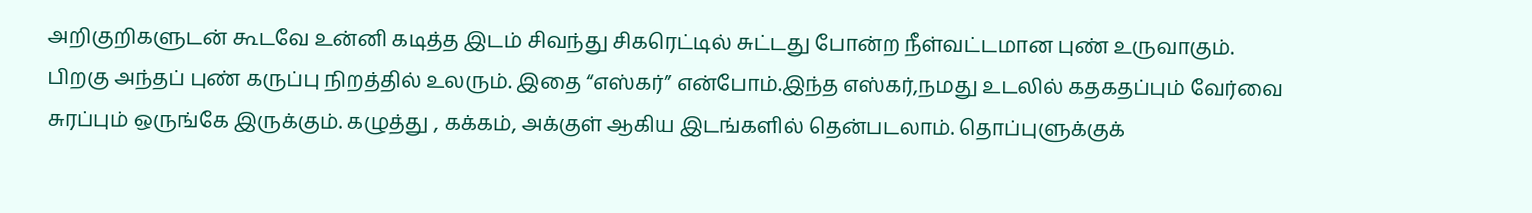அறிகுறிகளுடன் கூடவே உன்னி கடித்த இடம் சிவந்து சிகரெட்டில் சுட்டது போன்ற நீள்வட்டமான புண் உருவாகும். பிறகு அந்தப் புண் கருப்பு நிறத்தில் உலரும். இதை “எஸ்கர்” என்போம்.இந்த எஸ்கர்,நமது உடலில் கதகதப்பும் வேர்வை சுரப்பும் ஒருங்கே இருக்கும். கழுத்து , கக்கம், அக்குள் ஆகிய இடங்களில் தென்படலாம். தொப்புளுக்குக்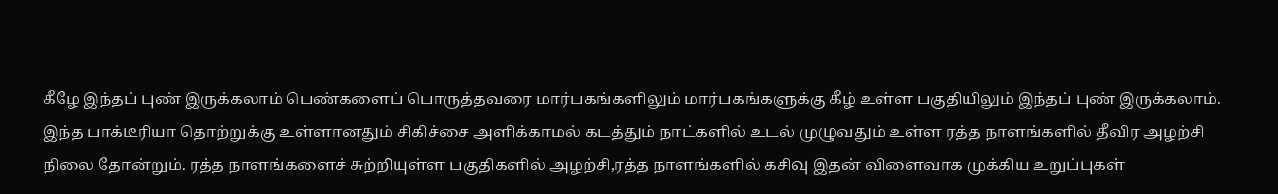கீழே இந்தப் புண் இருக்கலாம் பெண்களைப் பொருத்தவரை மார்பகங்களிலும் மார்பகங்களுக்கு கீழ் உள்ள பகுதியிலும் இந்தப் புண் இருக்கலாம். இந்த பாக்டீரியா தொற்றுக்கு உள்ளானதும் சிகிச்சை அளிக்காமல் கடத்தும் நாட்களில் உடல் முழுவதும் உள்ள ரத்த நாளங்களில் தீவிர அழற்சி நிலை தோன்றும். ரத்த நாளங்களைச் சுற்றியுள்ள பகுதிகளில் அழற்சி,ரத்த நாளங்களில் கசிவு இதன் விளைவாக முக்கிய உறுப்புகள்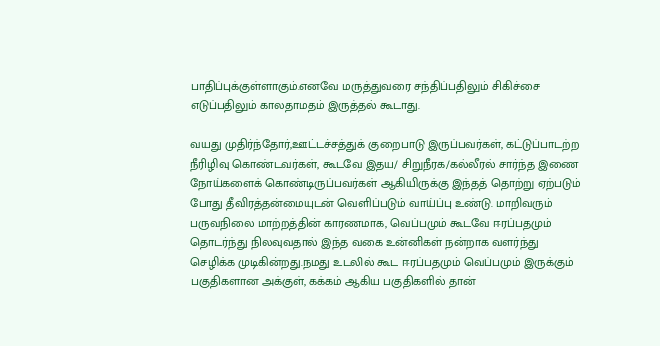பாதிப்புக்குள்ளாகும்.எனவே மருத்துவரை சந்திப்பதிலும் சிகிச்சை எடுப்பதிலும் காலதாமதம் இருத்தல் கூடாது.

வயது முதிர்ந்தோர்,ஊட்டச்சத்துக் குறைபாடு இருப்பவர்கள், கட்டுப்பாடற்ற நீரிழிவு கொண்டவர்கள், கூடவே இதய/ சிறுநீரக/கல்லீரல் சார்ந்த இணை நோய்களைக் கொண்டிருப்பவர்கள் ஆகியிருக்கு இந்தத் தொற்று ஏற்படும் போது தீவிரத்தன்மையுடன் வெளிப்படும் வாய்ப்பு உண்டு. மாறிவரும் பருவநிலை மாற்றத்தின் காரணமாக, வெப்பமும் கூடவே ஈரப்பதமும் தொடர்ந்து நிலவுவதால் இந்த வகை உன்னிகள் நன்றாக வளர்ந்து செழிக்க முடிகின்றது.நமது உடலில் கூட ஈரப்பதமும் வெப்பமும் இருக்கும் பகுதிகளான அக்குள், கக்கம் ஆகிய பகுதிகளில் தான்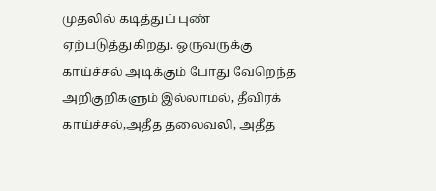முதலில் கடித்துப் புண் ஏற்படுத்துகிறது. ஒருவருக்கு காய்ச்சல் அடிக்கும் போது வேறெந்த அறிகுறிகளும் இல்லாமல், தீவிரக் காய்ச்சல்,அதீத தலைவலி, அதீத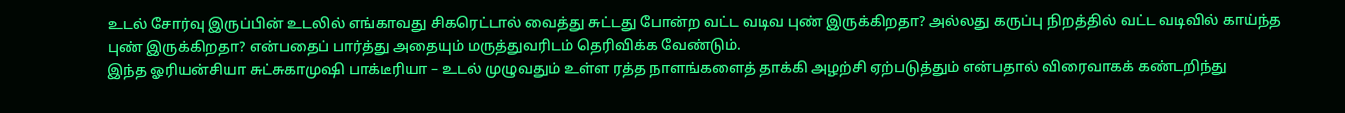உடல் சோர்வு இருப்பின் உடலில் எங்காவது சிகரெட்டால் வைத்து சுட்டது போன்ற வட்ட வடிவ புண் இருக்கிறதா? அல்லது கருப்பு நிறத்தில் வட்ட வடிவில் காய்ந்த புண் இருக்கிறதா? என்பதைப் பார்த்து அதையும் மருத்துவரிடம் தெரிவிக்க வேண்டும்.
இந்த ஓரியன்சியா சுட்சுகாமுஷி பாக்டீரியா – உடல் முழுவதும் உள்ள ரத்த நாளங்களைத் தாக்கி அழற்சி ஏற்படுத்தும் என்பதால் விரைவாகக் கண்டறிந்து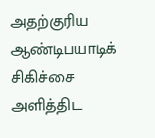அதற்குரிய ஆண்டிபயாடிக் சிகிச்சை அளித்திட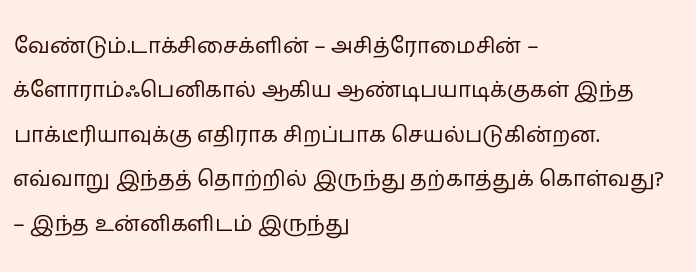வேண்டும்.டாக்சிசைக்ளின் – அசித்ரோமைசின் – க்ளோராம்ஃபெனிகால் ஆகிய ஆண்டிபயாடிக்குகள் இந்த பாக்டீரியாவுக்கு எதிராக சிறப்பாக செயல்படுகின்றன.
எவ்வாறு இந்தத் தொற்றில் இருந்து தற்காத்துக் கொள்வது?
– இந்த உன்னிகளிடம் இருந்து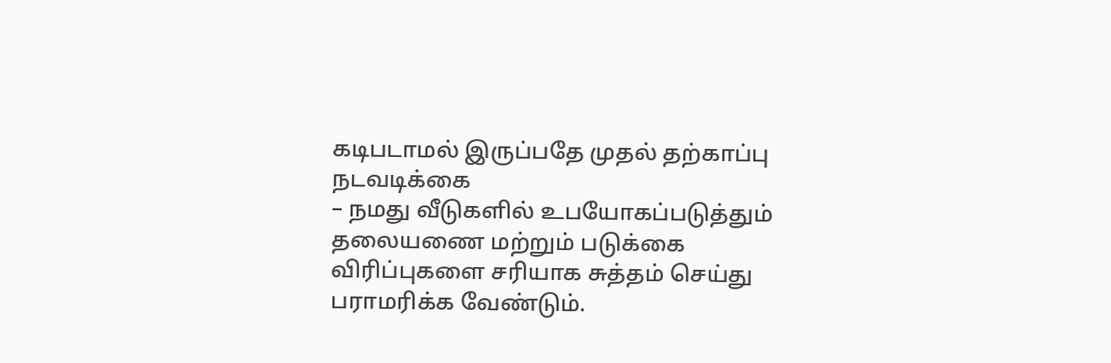கடிபடாமல் இருப்பதே முதல் தற்காப்பு நடவடிக்கை
– நமது வீடுகளில் உபயோகப்படுத்தும் தலையணை மற்றும் படுக்கை விரிப்புகளை சரியாக சுத்தம் செய்து பராமரிக்க வேண்டும்.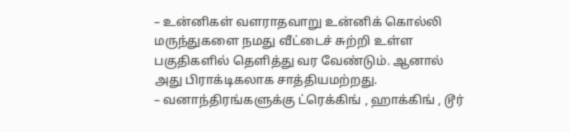– உன்னிகள் வளராதவாறு உன்னிக் கொல்லி மருந்துகளை நமது வீட்டைச் சுற்றி உள்ள பகுதிகளில் தெளித்து வர வேண்டும். ஆனால் அது பிராக்டிகலாக சாத்தியமற்றது.
– வனாந்திரங்களுக்கு ட்ரெக்கிங் , ஹாக்கிங் , டூர்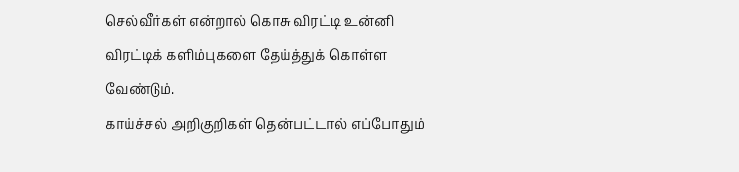செல்வீர்கள் என்றால் கொசு விரட்டி உன்னி விரட்டிக் களிம்புகளை தேய்த்துக் கொள்ள வேண்டும்.
காய்ச்சல் அறிகுறிகள் தென்பட்டால் எப்போதும்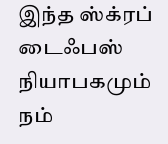இந்த ஸ்க்ரப் டைஃபஸ் நியாபகமும் நம்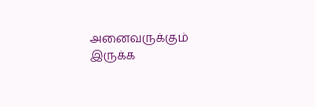அனைவருக்கும் இருக்க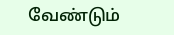வேண்டும்